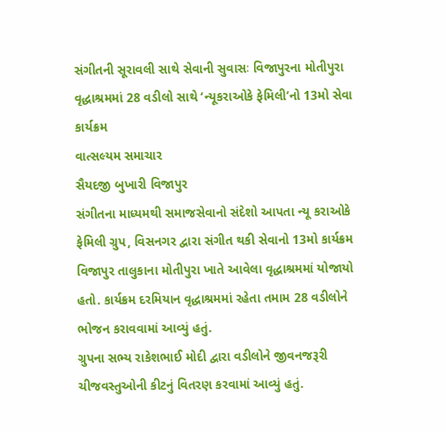સંગીતની સૂરાવલી સાથે સેવાની સુવાસઃ વિજાપુરના મોતીપુરા વૃદ્ધાશ્રમમાં 28 વડીલો સાથે ‘ન્યૂકરાઓકે ફેમિલી’નો 13મો સેવા કાર્યક્રમ
વાત્સલ્યમ સમાચાર
સૈયદજી બુખારી વિજાપુર
સંગીતના માધ્યમથી સમાજસેવાનો સંદેશો આપતા ન્યૂ કરાઓકે ફેમિલી ગ્રુપ, વિસનગર દ્વારા સંગીત થકી સેવાનો 13મો કાર્યક્રમ વિજાપુર તાલુકાના મોતીપુરા ખાતે આવેલા વૃદ્ધાશ્રમમાં યોજાયો હતો. કાર્યક્રમ દરમિયાન વૃદ્ધાશ્રમમાં રહેતા તમામ 28 વડીલોને ભોજન કરાવવામાં આવ્યું હતું.
ગ્રુપના સભ્ય રાકેશભાઈ મોદી દ્વારા વડીલોને જીવનજરૂરી ચીજવસ્તુઓની કીટનું વિતરણ કરવામાં આવ્યું હતું.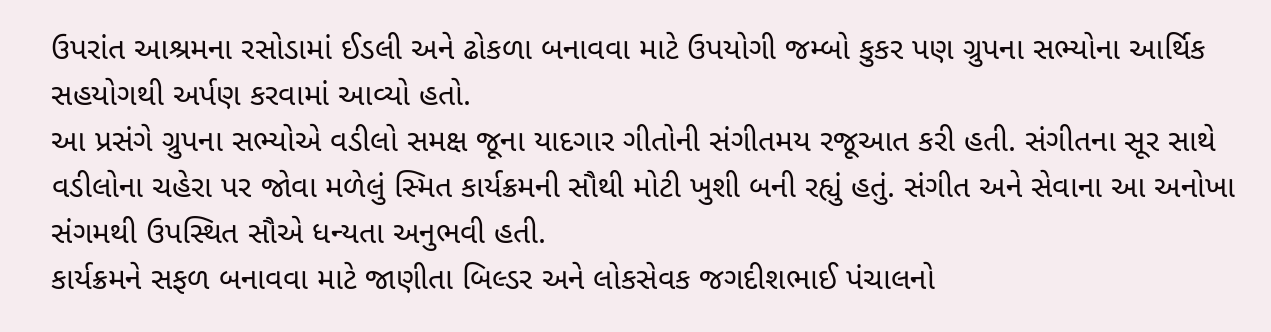ઉપરાંત આશ્રમના રસોડામાં ઈડલી અને ઢોકળા બનાવવા માટે ઉપયોગી જમ્બો કુકર પણ ગ્રુપના સભ્યોના આર્થિક સહયોગથી અર્પણ કરવામાં આવ્યો હતો.
આ પ્રસંગે ગ્રુપના સભ્યોએ વડીલો સમક્ષ જૂના યાદગાર ગીતોની સંગીતમય રજૂઆત કરી હતી. સંગીતના સૂર સાથે વડીલોના ચહેરા પર જોવા મળેલું સ્મિત કાર્યક્રમની સૌથી મોટી ખુશી બની રહ્યું હતું. સંગીત અને સેવાના આ અનોખા સંગમથી ઉપસ્થિત સૌએ ધન્યતા અનુભવી હતી.
કાર્યક્રમને સફળ બનાવવા માટે જાણીતા બિલ્ડર અને લોકસેવક જગદીશભાઈ પંચાલનો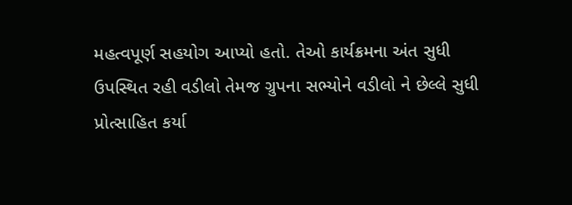મહત્વપૂર્ણ સહયોગ આપ્યો હતો. તેઓ કાર્યક્રમના અંત સુધી ઉપસ્થિત રહી વડીલો તેમજ ગ્રુપના સભ્યોને વડીલો ને છેલ્લે સુધી પ્રોત્સાહિત કર્યા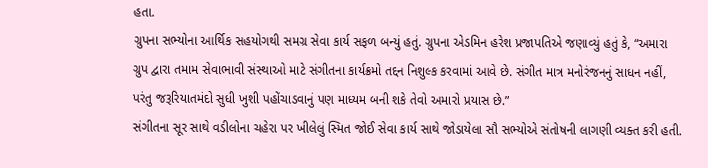હતા.
ગ્રુપના સભ્યોના આર્થિક સહયોગથી સમગ્ર સેવા કાર્ય સફળ બન્યું હતું. ગ્રુપના એડમિન હરેશ પ્રજાપતિએ જણાવ્યું હતું કે, “અમારા ગ્રુપ દ્વારા તમામ સેવાભાવી સંસ્થાઓ માટે સંગીતના કાર્યક્રમો તદ્દન નિશુલ્ક કરવામાં આવે છે. સંગીત માત્ર મનોરંજનનું સાધન નહીં, પરંતુ જરૂરિયાતમંદો સુધી ખુશી પહોંચાડવાનું પણ માધ્યમ બની શકે તેવો અમારો પ્રયાસ છે.”
સંગીતના સૂર સાથે વડીલોના ચહેરા પર ખીલેલું સ્મિત જોઈ સેવા કાર્ય સાથે જોડાયેલા સૌ સભ્યોએ સંતોષની લાગણી વ્યક્ત કરી હતી.